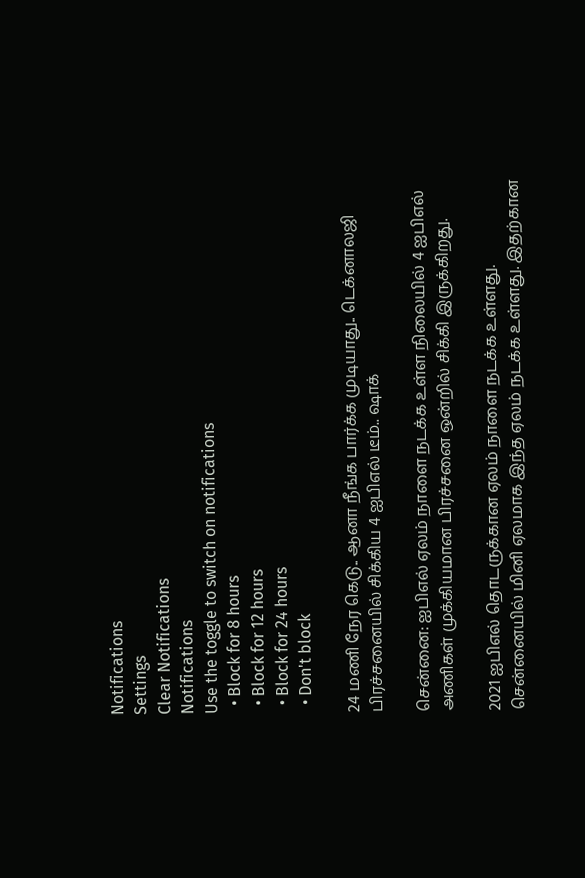Notifications
Settings
Clear Notifications
Notifications
Use the toggle to switch on notifications
  • Block for 8 hours
  • Block for 12 hours
  • Block for 24 hours
  • Don't block

24 மணி நேர கெடு.. ஆனா நீங்க பார்க்க முடியாது.. டெக்னாலஜி பிரச்சனையில் சிக்கிய 4 ஐபிஎல் டீம்.. ஷாக்

சென்னை: ஐபிஎல் ஏலம் நாளை நடக்க உள்ள நிலையில் 4 ஐபிஎல் அணிகள் முக்கியமான பிரச்சனை ஒன்றில் சிக்கி இருக்கிறது.

2021 ஐபிஎல் தொடருக்கான ஏலம் நாளை நடக்க உள்ளது. சென்னையில் மினி ஏலமாக இந்த ஏலம் நடக்க உள்ளது. இதற்கான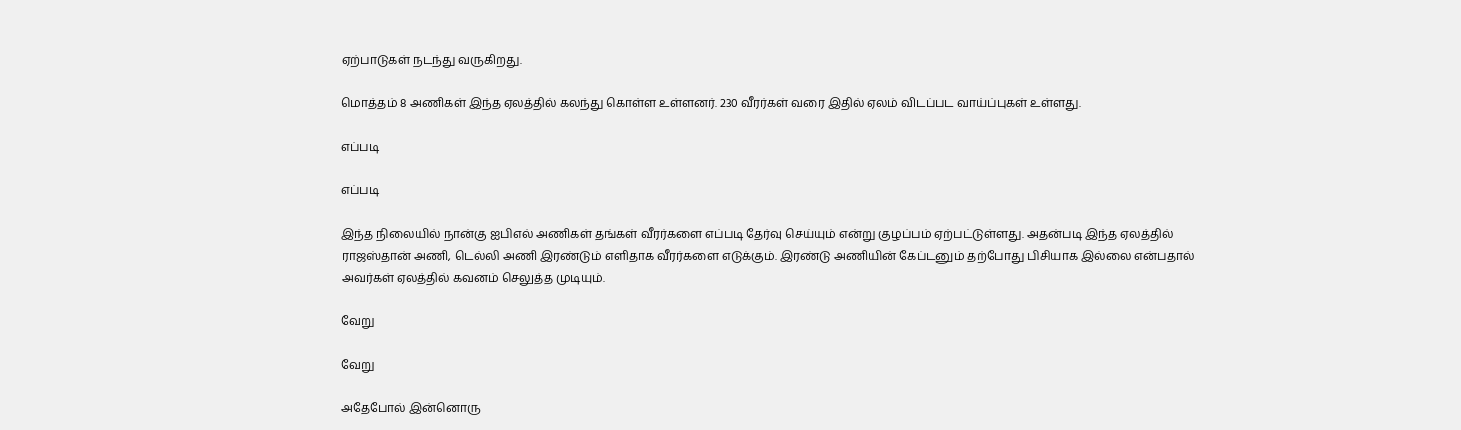ஏற்பாடுகள் நடந்து வருகிறது.

மொத்தம் 8 அணிகள் இந்த ஏலத்தில் கலந்து கொள்ள உள்ளனர். 230 வீரர்கள் வரை இதில் ஏலம் விடப்பட வாய்ப்புகள் உள்ளது.

எப்படி

எப்படி

இந்த நிலையில் நான்கு ஐபிஎல் அணிகள் தங்கள் வீரர்களை எப்படி தேர்வு செய்யும் என்று குழப்பம் ஏற்பட்டுள்ளது. அதன்படி இந்த ஏலத்தில் ராஜஸ்தான் அணி, டெல்லி அணி இரண்டும் எளிதாக வீரர்களை எடுக்கும். இரண்டு அணியின் கேப்டனும் தற்போது பிசியாக இல்லை என்பதால் அவர்கள் ஏலத்தில் கவனம் செலுத்த முடியும்.

வேறு

வேறு

அதேபோல் இன்னொரு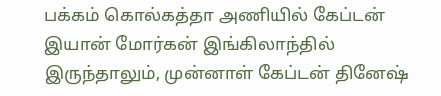பக்கம் கொல்கத்தா அணியில் கேப்டன் இயான் மோர்கன் இங்கிலாந்தில் இருந்தாலும், முன்னாள் கேப்டன் தினேஷ்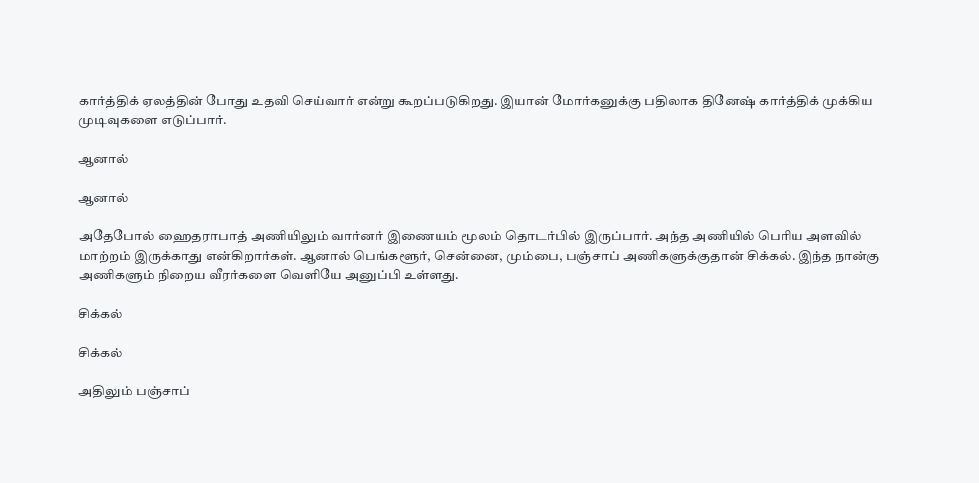கார்த்திக் ஏலத்தின் போது உதவி செய்வார் என்று கூறப்படுகிறது. இயான் மோர்கனுக்கு பதிலாக தினேஷ் கார்த்திக் முக்கிய முடிவுகளை எடுப்பார்.

ஆனால்

ஆனால்

அதேபோல் ஹைதராபாத் அணியிலும் வார்னர் இணையம் மூலம் தொடர்பில் இருப்பார். அந்த அணியில் பெரிய அளவில் மாற்றம் இருக்காது என்கிறார்கள். ஆனால் பெங்களூர், சென்னை, மும்பை, பஞ்சாப் அணிகளுக்குதான் சிக்கல். இந்த நான்கு அணிகளும் நிறைய வீரர்களை வெளியே அனுப்பி உள்ளது.

சிக்கல்

சிக்கல்

அதிலும் பஞ்சாப்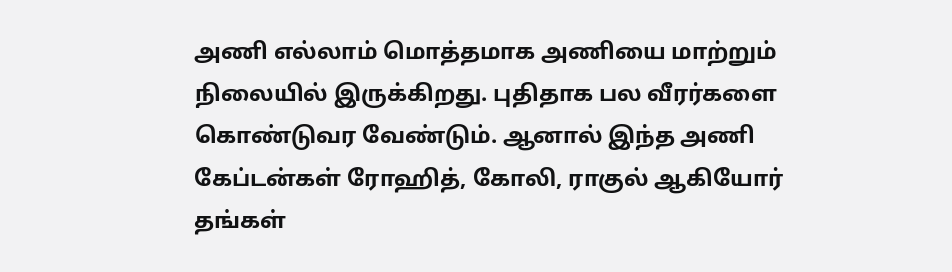அணி எல்லாம் மொத்தமாக அணியை மாற்றும் நிலையில் இருக்கிறது. புதிதாக பல வீரர்களை கொண்டுவர வேண்டும். ஆனால் இந்த அணி கேப்டன்கள் ரோஹித், கோலி, ராகுல் ஆகியோர் தங்கள்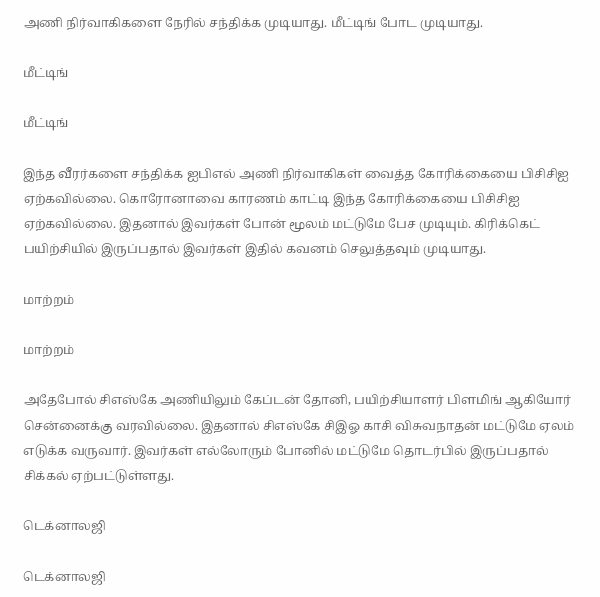அணி நிர்வாகிகளை நேரில் சந்திக்க முடியாது. மீட்டிங் போட முடியாது.

மீட்டிங்

மீட்டிங்

இந்த வீரர்களை சந்திக்க ஐபிஎல் அணி நிர்வாகிகள் வைத்த கோரிக்கையை பிசிசிஐ ஏற்கவில்லை. கொரோனாவை காரணம் காட்டி இந்த கோரிக்கையை பிசிசிஐ ஏற்கவில்லை. இதனால் இவர்கள் போன் மூலம் மட்டுமே பேச முடியும். கிரிக்கெட் பயிற்சியில் இருப்பதால் இவர்கள் இதில் கவனம் செலுத்தவும் முடியாது.

மாற்றம்

மாற்றம்

அதேபோல் சிஎஸ்கே அணியிலும் கேப்டன் தோனி, பயிற்சியாளர் பிளமிங் ஆகியோர் சென்னைக்கு வரவில்லை. இதனால் சிஎஸ்கே சிஇஓ காசி விசுவநாதன் மட்டுமே ஏலம் எடுக்க வருவார். இவர்கள் எல்லோரும் போனில் மட்டுமே தொடர்பில் இருப்பதால் சிக்கல் ஏற்பட்டுள்ளது.

டெக்னாலஜி

டெக்னாலஜி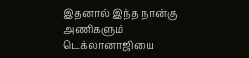இதனால் இந்த நான்கு அணிகளும் டெக்லானாஜியை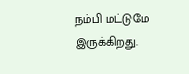நம்பி மட்டுமே இருக்கிறது.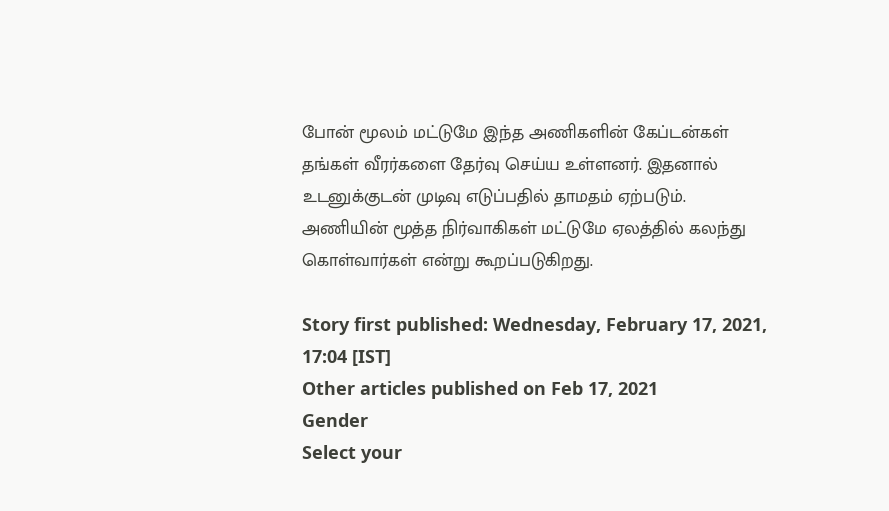போன் மூலம் மட்டுமே இந்த அணிகளின் கேப்டன்கள் தங்கள் வீரர்களை தேர்வு செய்ய உள்ளனர். இதனால் உடனுக்குடன் முடிவு எடுப்பதில் தாமதம் ஏற்படும். அணியின் மூத்த நிர்வாகிகள் மட்டுமே ஏலத்தில் கலந்து கொள்வார்கள் என்று கூறப்படுகிறது.

Story first published: Wednesday, February 17, 2021, 17:04 [IST]
Other articles published on Feb 17, 2021
Gender
Select your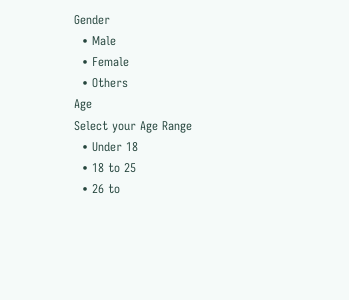Gender
  • Male
  • Female
  • Others
Age
Select your Age Range
  • Under 18
  • 18 to 25
  • 26 to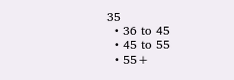35
  • 36 to 45
  • 45 to 55
  • 55+